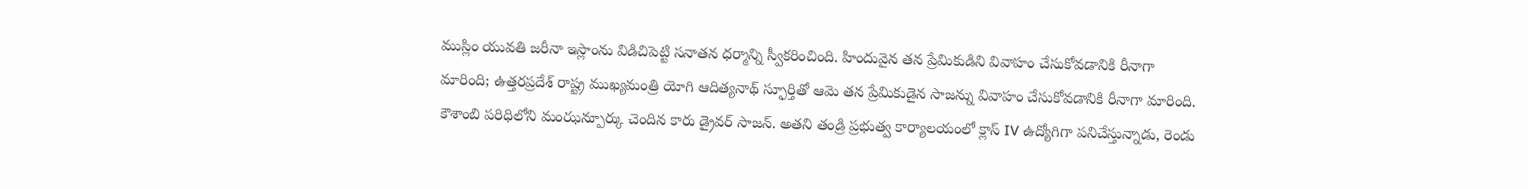ముస్లిం యువతి జరీనా ఇస్లాంను విడిచిపెట్టి సనాతన ధర్మాన్ని స్వీకరించింది. హిందువైన తన ప్రేమికుడిని వివాహం చేసుకోవడానికి రీనాగా మారింది; ఉత్తరప్రదేశ్ రాష్ట్ర ముఖ్యమంత్రి యోగి ఆదిత్యనాథ్ స్ఫూర్తితో ఆమె తన ప్రేమికుడైన సాజన్ను వివాహం చేసుకోవడానికి రీనాగా మారింది.
కౌశాంబి పరిధిలోని మంఝన్పూర్కు చెందిన కారు డ్రైవర్ సాజన్. అతని తండ్రి ప్రభుత్వ కార్యాలయంలో క్లాస్ IV ఉద్యోగిగా పనిచేస్తున్నాడు, రెండు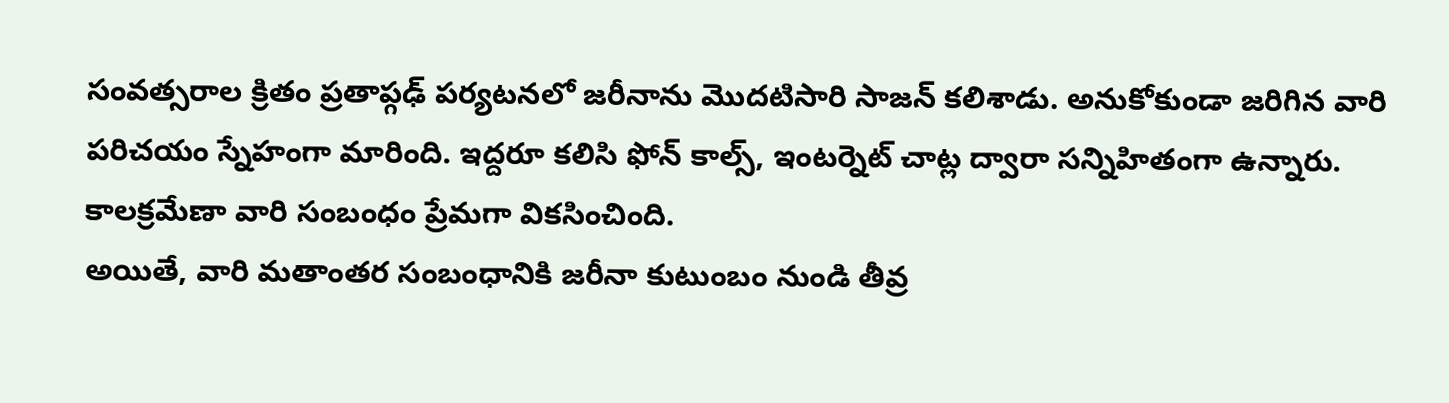సంవత్సరాల క్రితం ప్రతాప్గఢ్ పర్యటనలో జరీనాను మొదటిసారి సాజన్ కలిశాడు. అనుకోకుండా జరిగిన వారి పరిచయం స్నేహంగా మారింది. ఇద్దరూ కలిసి ఫోన్ కాల్స్, ఇంటర్నెట్ చాట్ల ద్వారా సన్నిహితంగా ఉన్నారు. కాలక్రమేణా వారి సంబంధం ప్రేమగా వికసించింది.
అయితే, వారి మతాంతర సంబంధానికి జరీనా కుటుంబం నుండి తీవ్ర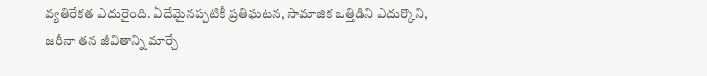వ్యతిరేకత ఎదురైంది. ఏదేమైనప్పటికీ ప్రతిఘటన, సామాజిక ఒత్తిడిని ఎదుర్కొని, జరీనా తన జీవితాన్ని మార్చే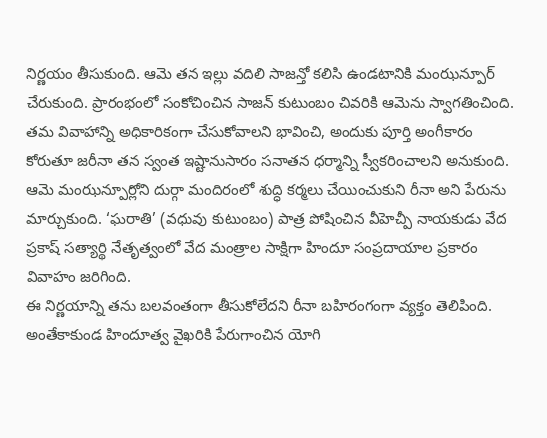నిర్ణయం తీసుకుంది. ఆమె తన ఇల్లు వదిలి సాజన్తో కలిసి ఉండటానికి మంఝన్పూర్ చేరుకుంది. ప్రారంభంలో సంకోచించిన సాజన్ కుటుంబం చివరికి ఆమెను స్వాగతించింది. తమ వివాహాన్ని అధికారికంగా చేసుకోవాలని భావించి, అందుకు పూర్తి అంగీకారం కోరుతూ జరీనా తన స్వంత ఇష్టానుసారం సనాతన ధర్మాన్ని స్వీకరించాలని అనుకుంది. ఆమె మంఝన్పూర్లోని దుర్గా మందిరంలో శుద్ధి కర్మలు చేయించుకుని రీనా అని పేరును మార్చుకుంది. ‘ఘరాతి’ (వధువు కుటుంబం) పాత్ర పోషించిన వీహెచ్పీ నాయకుడు వేద ప్రకాష్ సత్యార్థి నేతృత్వంలో వేద మంత్రాల సాక్షిగా హిందూ సంప్రదాయాల ప్రకారం వివాహం జరిగింది.
ఈ నిర్ణయాన్ని తను బలవంతంగా తీసుకోలేదని రీనా బహిరంగంగా వ్యక్తం తెలిపింది. అంతేకాకుండ హిందూత్వ వైఖరికి పేరుగాంచిన యోగి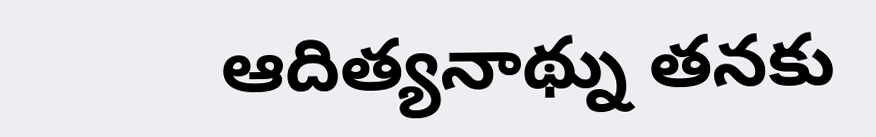ఆదిత్యనాథ్ను తనకు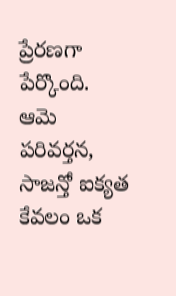ప్రేరణగా పేర్కొంది. ఆమె పరివర్తన, సాజన్తో ఐక్యత కేవలం ఒక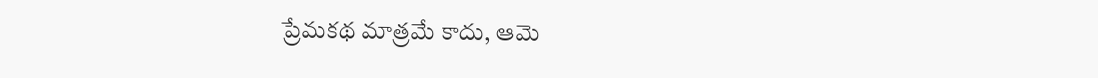ప్రేమకథ మాత్రమే కాదు, ఆమె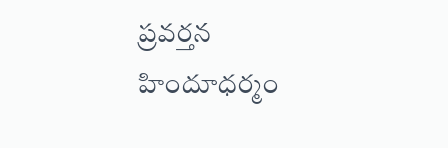ప్రవర్తన హిందూధర్మం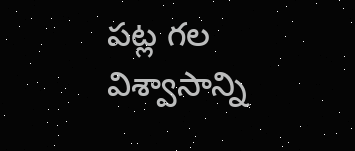పట్ల గల విశ్వాసాన్ని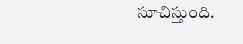సూచిస్తుంది.